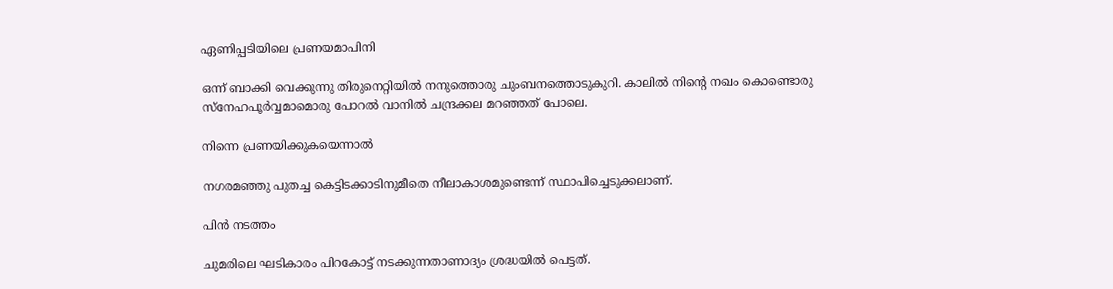ഏണിപ്പടിയിലെ പ്രണയമാപിനി

ഒന്ന് ബാക്കി വെക്കുന്നു തിരുനെറ്റിയിൽ നനുത്തൊരു ചുംബനത്തൊടുകുറി. കാലിൽ നിന്‍റെ നഖം കൊണ്ടൊരു സ്നേഹപൂർവ്വമാമൊരു പോറൽ വാനിൽ ചന്ദ്രക്കല മറഞ്ഞത് പോലെ.

നിന്നെ പ്രണയിക്കുകയെന്നാൽ

നഗരമഞ്ഞു പുതച്ച കെട്ടിടക്കാടിനുമീതെ നീലാകാശമുണ്ടെന്ന് സ്ഥാപിച്ചെടുക്കലാണ്.

പിൻ നടത്തം

ചുമരിലെ ഘടികാരം പിറകോട്ട് നടക്കുന്നതാണാദ്യം ശ്രദ്ധയിൽ പെട്ടത്.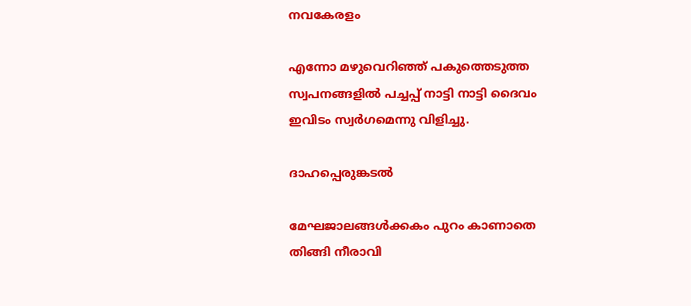നവകേരളം

എന്നോ മഴുവെറിഞ്ഞ് പകുത്തെടുത്ത സ്വപനങ്ങളിൽ പച്ചപ്പ് നാട്ടി നാട്ടി ദൈവം ഇവിടം സ്വർഗമെന്നു വിളിച്ചു.

ദാഹപ്പെരുങ്കടൽ

മേഘജാലങ്ങൾക്കകം പുറം കാണാതെ തിങ്ങി നീരാവി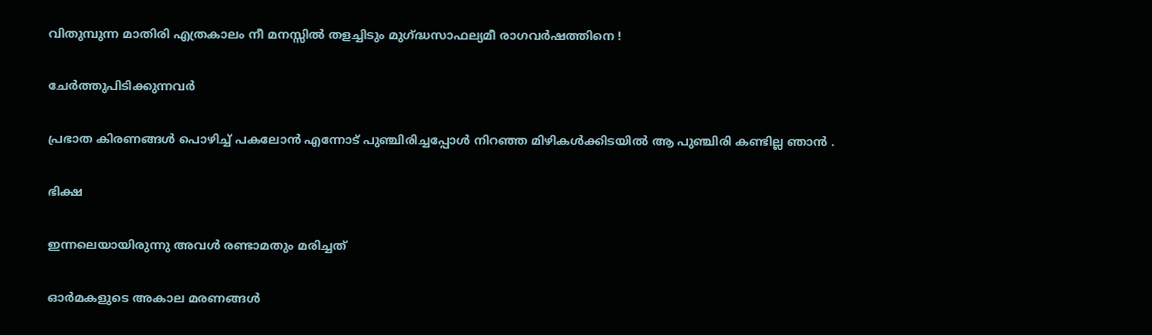വിതുമ്പുന്ന മാതിരി എത്രകാലം നീ മനസ്സിൽ തളച്ചിടും മുഗ്ദ്ധസാഫല്യമീ രാഗവർഷത്തിനെ !

ചേർത്തുപിടിക്കുന്നവർ

പ്രഭാത കിരണങ്ങൾ പൊഴിച്ച് പകലോൻ എന്നോട് പുഞ്ചിരിച്ചപ്പോൾ നിറഞ്ഞ മിഴികൾക്കിടയിൽ ആ പുഞ്ചിരി കണ്ടില്ല ഞാൻ .

ഭിക്ഷ

ഇന്നലെയായിരുന്നു അവൾ രണ്ടാമതും മരിച്ചത്

ഓർമകളുടെ അകാല മരണങ്ങൾ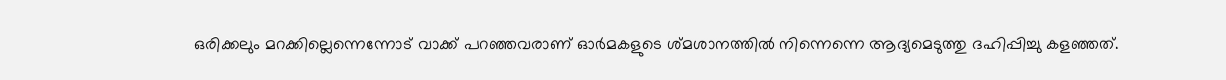ഒരിക്കലും മറക്കില്ലെന്നെന്നോട് വാക്ക് പറഞ്ഞവരാണ് ഓർമകളുടെ ശ്മശാനത്തിൽ നിന്നെന്നെ ആദ്യമെടുത്തു ദഹിപ്പിച്ചു കളഞ്ഞത്.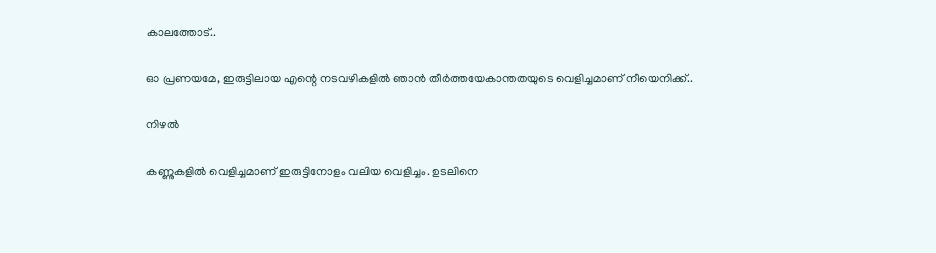കാലത്തോട്..

ഓ പ്രണയമേ, ഇരുട്ടിലായ എന്റെ നടവഴികളിൽ ഞാൻ തീർത്തയേകാന്തതയുടെ വെളിച്ചമാണ് നീയെനിക്ക്..

നിഴൽ

കണ്ണുകളിൽ വെളിച്ചമാണ് ഇരുട്ടിനോളം വലിയ വെളിച്ചം. ഉടലിനെ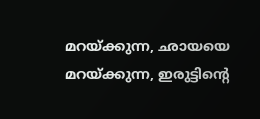മറയ്ക്കുന്ന, ഛായയെ മറയ്ക്കുന്ന, ഇരുട്ടിൻ്റെ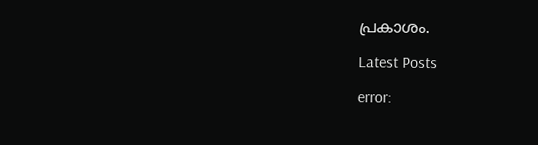പ്രകാശം.

Latest Posts

error: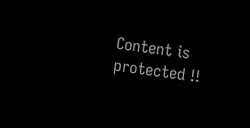Content is protected !!